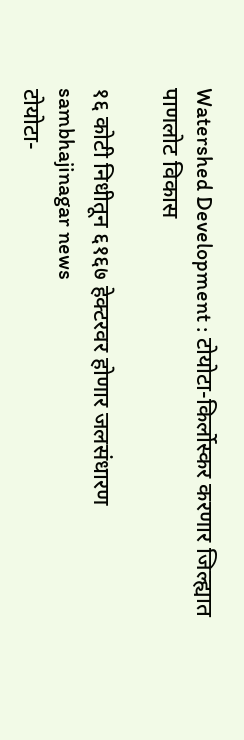Watershed Development : टोयोटा-किर्लोस्कर करणार जिल्ह्यात पाणलोट विकास

१६ कोटी निधीतून ६१६७ हेक्टरवर होणार जलसंधारण
sambhajinagar news
टोयोटा-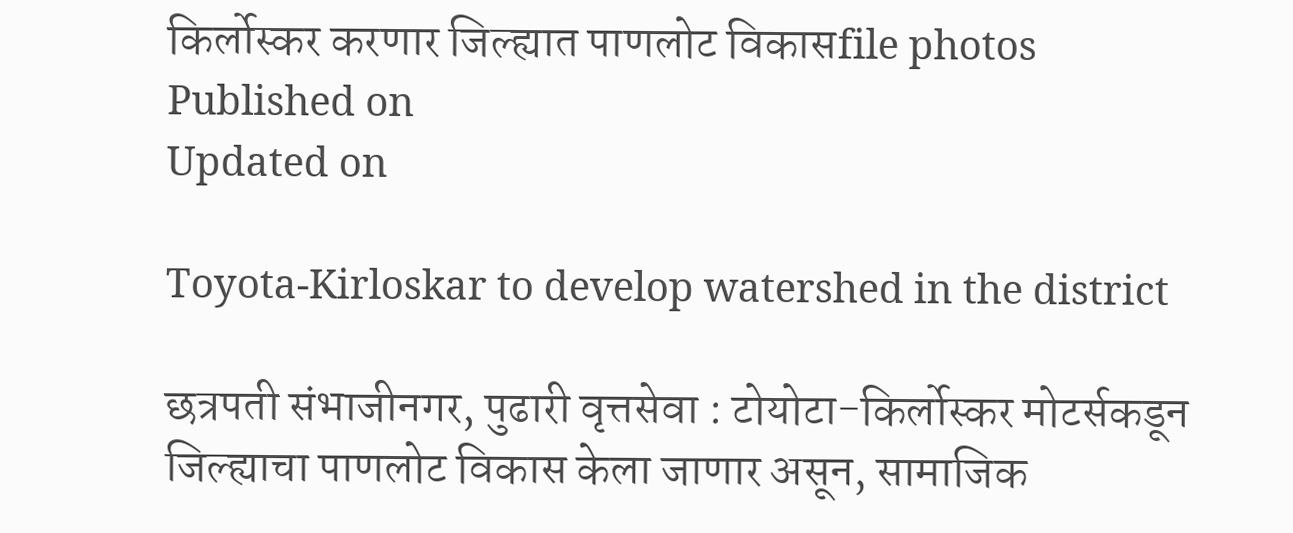किर्लोस्कर करणार जिल्ह्यात पाणलोट विकासfile photos
Published on
Updated on

Toyota-Kirloskar to develop watershed in the district

छत्रपती संभाजीनगर, पुढारी वृत्तसेवा : टोयोटा-किर्लोस्कर मोटर्सकडून जिल्ह्याचा पाणलोट विकास केला जाणार असून, सामाजिक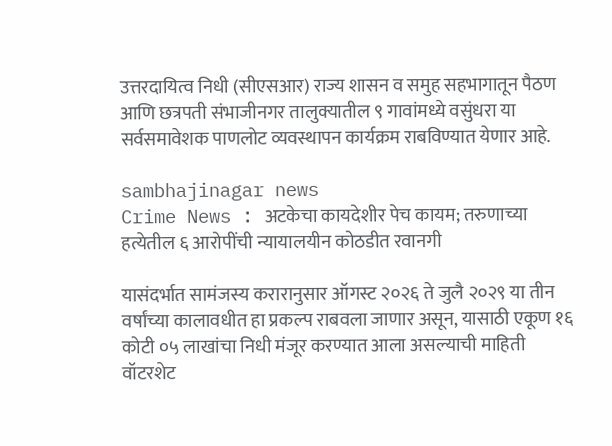उत्तरदायित्व निधी (सीएसआर) राज्य शासन व समुह सहभागातून पैठण आणि छत्रपती संभाजीनगर तालुक्यातील ९ गावांमध्ये वसुंधरा या सर्वसमावेशक पाणलोट व्यवस्थापन कार्यक्रम राबविण्यात येणार आहे.

sambhajinagar news
Crime News : अटकेचा कायदेशीर पेच कायम; तरुणाच्या हत्येतील ६ आरोपींची न्यायालयीन कोठडीत रवानगी

यासंदर्भात सामंजस्य करारानुसार ऑगस्ट २०२६ ते जुलै २०२९ या तीन वर्षांच्या कालावधीत हा प्रकल्प राबवला जाणार असून, यासाठी एकूण १६ कोटी ०५ लाखांचा निधी मंजूर करण्यात आला असल्याची माहिती वॉटरशेट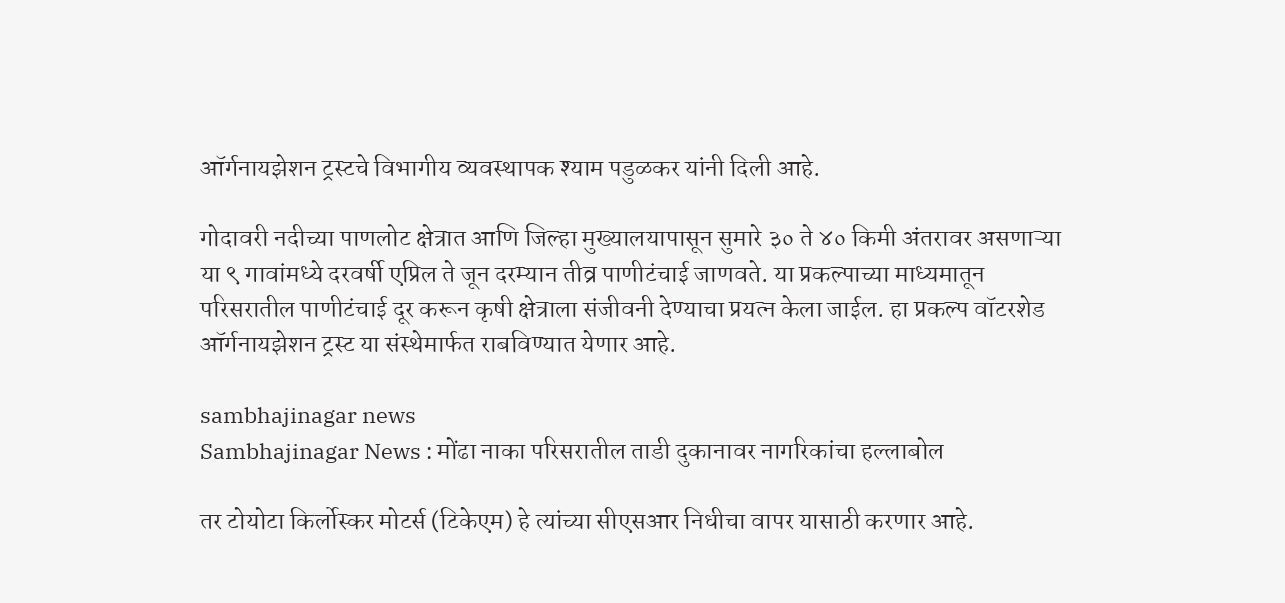ऑर्गनायझेशन ट्रस्टचे विभागीय व्यवस्थापक श्याम पडुळकर यांनी दिली आहे.

गोदावरी नदीच्या पाणलोट क्षेत्रात आणि जिल्हा मुख्यालयापासून सुमारे ३० ते ४० किमी अंतरावर असणाऱ्या या ९ गावांमध्ये दरवर्षी एप्रिल ते जून दरम्यान तीव्र पाणीटंचाई जाणवते. या प्रकल्पाच्या माध्यमातून परिसरातील पाणीटंचाई दूर करून कृषी क्षेत्राला संजीवनी देण्याचा प्रयत्न केला जाईल. हा प्रकल्प वॉटरशेड ऑर्गनायझेशन ट्रस्ट या संस्थेमार्फत राबविण्यात येणार आहे.

sambhajinagar news
Sambhajinagar News : मोंढा नाका परिसरातील ताडी दुकानावर नागरिकांचा हल्लाबोल

तर टोयोटा किर्लोस्कर मोटर्स (टिकेएम) हे त्यांच्या सीएसआर निधीचा वापर यासाठी करणार आहे.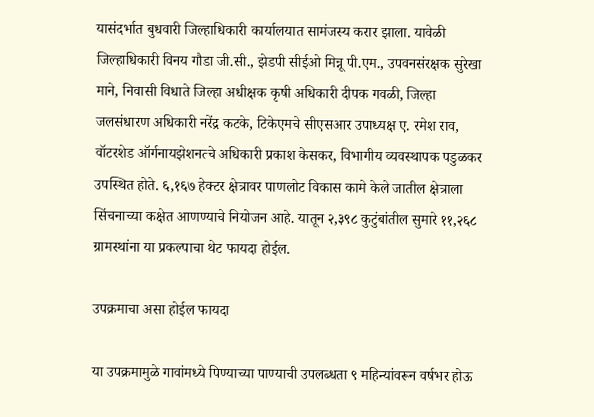यासंदर्भात बुधवारी जिल्हाधिकारी कार्यालयात सामंजस्य करार झाला. यावेळी जिल्हाधिकारी विनय गौडा जी.सी., झेडपी सीईओ मिन्नू पी.एम., उपवनसंरक्षक सुरेखा माने, निवासी विधाते जिल्हा अधीक्षक कृषी अधिकारी दीपक गवळी, जिल्हा जलसंधारण अधिकारी नरेंद्र कटके, टिकेएमचे सीएसआर उपाध्यक्ष ए. रमेश राव, वॉटरशेड ऑर्गनायझेशनत्चे अधिकारी प्रकाश केसकर, विभागीय व्यवस्थापक पडुळकर उपस्थित होते. ६,१६७ हेक्टर क्षेत्रावर पाणलोट विकास कामे केले जातील क्षेत्राला सिंचनाच्या कक्षेत आणण्याचे नियोजन आहे. यातून २,३९८ कुटुंबांतील सुमारे ११,२६८ ग्रामस्थांना या प्रकल्पाचा थेट फायदा होईल.

उपक्रमाचा असा होईल फायदा

या उपक्रमामुळे गावांमध्ये पिण्याच्या पाण्याची उपलब्धता ९ महिन्यांवरून वर्षभर होऊ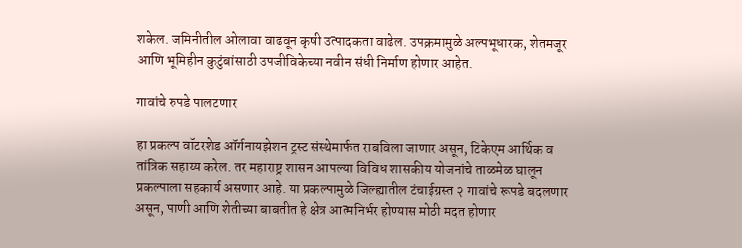शकेल. जमिनीतील ओलावा वाढवून कृषी उत्पादकता वाढेल. उपक्रमामुळे अल्पभूधारक, शेतमजूर आणि भूमिहीन कुटुंबांसाठी उपजीविकेच्या नवीन संधी निर्माण होणार आहेत.

गावांचे रुपडे पालटणार

हा प्रकल्प वॉटरशेड ऑर्गनायझेशन ट्रस्ट संस्थेमार्फत राबविला जाणार असून, टिकेएम आर्थिक व तांत्रिक सहाय्य करेल. तर महाराष्ट्र शासन आपल्या विविध शासकीय योजनांचे ताळमेळ घालून प्रकल्पाला सहकार्य असणार आहे. या प्रकल्पामुळे जिल्ह्यातील टंचाईग्रस्त २ गावांचे रूपडे बदलणार असून, पाणी आणि शेतीच्या बाबतीत हे क्षेत्र आत्मनिर्भर होण्यास मोठी मदत होणार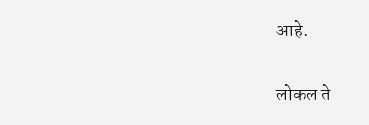आहे.

लोकल ते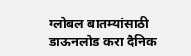ग्लोबल बातम्यांसाठी डाऊनलोड करा दैनिक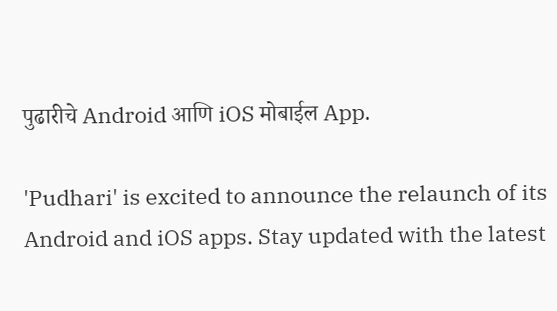पुढारीचे Android आणि iOS मोबाईल App.

'Pudhari' is excited to announce the relaunch of its Android and iOS apps. Stay updated with the latest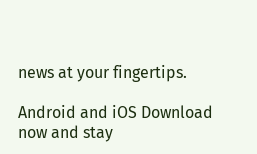news at your fingertips.

Android and iOS Download now and stay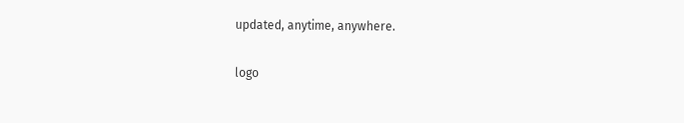updated, anytime, anywhere.

logo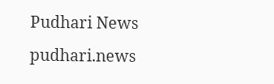Pudhari News
pudhari.news